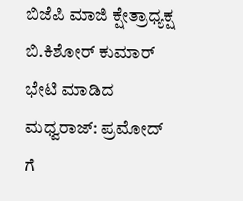ಬಿಜೆಪಿ ಮಾಜಿ ಕ್ಷೇತ್ರಾಧ್ಯಕ್ಷ ಬಿ.ಕಿಶೋರ್ ಕುಮಾರ್ ಭೇಟಿ ಮಾಡಿದ ಮಧ್ವರಾಜ್: ಪ್ರಮೋದ್ ಗೆ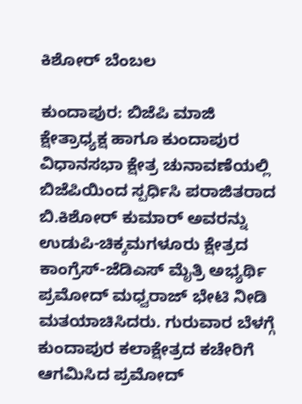ಕಿಶೋರ್ ಬೆಂಬಲ

ಕುಂದಾಪುರ: ಬಿಜೆಪಿ ಮಾಜಿ ಕ್ಷೇತ್ರಾಧ್ಯಕ್ಷ ಹಾಗೂ ಕುಂದಾಪುರ ವಿಧಾನಸಭಾ ಕ್ಷೇತ್ರ ಚುನಾವಣೆಯಲ್ಲಿ ಬಿಜೆಪಿಯಿಂದ ಸ್ಪರ್ಧಿಸಿ ಪರಾಜಿತರಾದ ಬಿ.ಕಿಶೋರ್ ಕುಮಾರ್ ಅವರನ್ನು ಉಡುಪಿ-ಚಿಕ್ಕಮಗಳೂರು ಕ್ಷೇತ್ರದ ಕಾಂಗ್ರೆಸ್-ಜೆಡಿಎಸ್ ಮೈತ್ರಿ ಅಭ್ಯರ್ಥಿ ಪ್ರಮೋದ್ ಮಧ್ವರಾಜ್ ಭೇಟಿ ನೀಡಿ ಮತಯಾಚಿಸಿದರು. ಗುರುವಾರ ಬೆಳಗ್ಗೆ ಕುಂದಾಪುರ ಕಲಾಕ್ಷೇತ್ರದ ಕಚೇರಿಗೆ ಆಗಮಿಸಿದ ಪ್ರಮೋದ್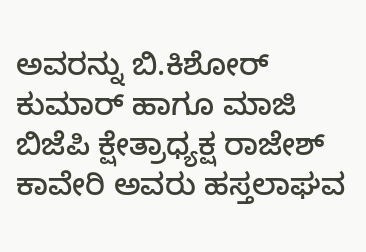ಅವರನ್ನು ಬಿ.ಕಿಶೋರ್ ಕುಮಾರ್ ಹಾಗೂ ಮಾಜಿ ಬಿಜೆಪಿ ಕ್ಷೇತ್ರಾಧ್ಯಕ್ಷ ರಾಜೇಶ್ ಕಾವೇರಿ ಅವರು ಹಸ್ತಲಾಘವ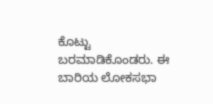ಕೊಟ್ಟು ಬರಮಾಡಿಕೊಂಡರು. ಈ ಬಾರಿಯ ಲೋಕಸಭಾ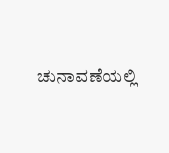ಚುನಾವಣೆಯಲ್ಲಿ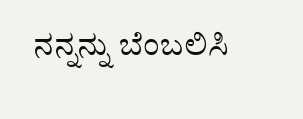ನನ್ನನ್ನು ಬೆಂಬಲಿಸಿ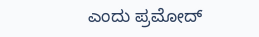ಎಂದು ಪ್ರಮೋದ್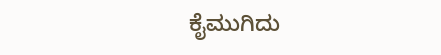ಕೈಮುಗಿದು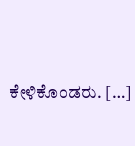ಕೇಳಿಕೊಂಡರು. […]